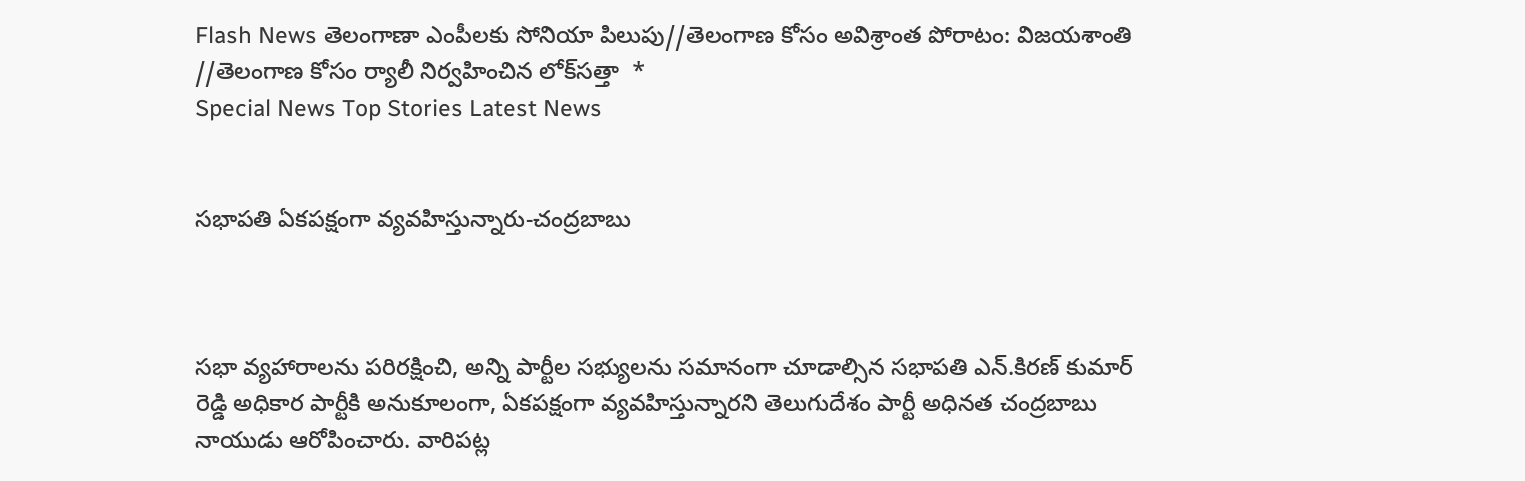Flash News తెలంగాణా ఎంపీలకు సోనియా పిలుపు//తెలంగాణ కోసం అవిశ్రాంత పోరాటం: విజయశాంతి //తెలంగాణ కోసం ర్యాలీ నిర్వహించిన లోక్‌సత్తా  *
Special News Top Stories Latest News


సభాపతి ఏకపక్షంగా వ్యవహిస్తున్నారు-చంద్రబాబు



సభా వ్యహారాలను పరిరక్షించి, అన్ని పార్టీల సభ్యులను సమానంగా చూడాల్సిన సభాపతి ఎన్.కిరణ్ కుమార్ రెడ్డి అధికార పార్టీకి అనుకూలంగా, ఏకపక్షంగా వ్యవహిస్తున్నారని తెలుగుదేశం పార్టీ అధినత చంద్రబాబు నాయుడు ఆరోపించారు. వారిపట్ల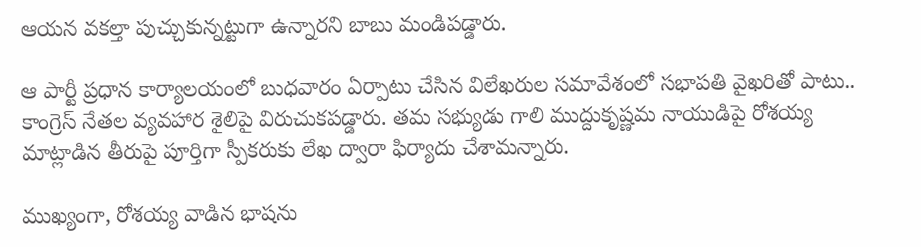ఆయన వకల్తా పుచ్చుకున్నట్టుగా ఉన్నారని బాబు మండిపడ్డారు.

ఆ పార్టీ ప్రధాన కార్యాలయంలో బుధవారం ఏర్పాటు చేసిన విలేఖరుల సమావేశంలో సభాపతి వైఖరితో పాటు.. కాంగ్రెస్ నేతల వ్యవహార శైలిపై విరుచుకపడ్డారు. తమ సభ్యుడు గాలి ముద్దుకృష్ణమ నాయుడిపై రోశయ్య మాట్లాడిన తీరుపై పూర్తిగా స్పీకరుకు లేఖ ద్వారా ఫిర్యాదు చేశామన్నారు.

ముఖ్యంగా, రోశయ్య వాడిన భాషను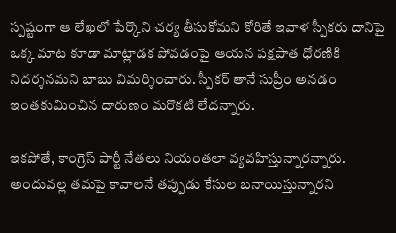స్పష్టంగా ఆ లేఖలో పేర్కొని చర్య తీసుకోమని కోరితే ఇవాళ స్పీకరు దానిపై ఒక్క మాట కూడా మాట్లాడక పోవడంపై ఆయన పక్షపాత ధోరణికి నిదర్శనమని బాబు విమర్శించారు. స్పీకర్ తానే సుప్రీం అనడం ఇంతకుమించిన దారుణం మరొకటి లేదన్నారు.

ఇకపోతే, కాంగ్రెస్ పార్టీ నేతలు నియంతలా వ్యవహిస్తున్నారన్నారు. అందువల్ల తమపై కావాలనే తప్పుడు కేసుల బనాయిస్తున్నారని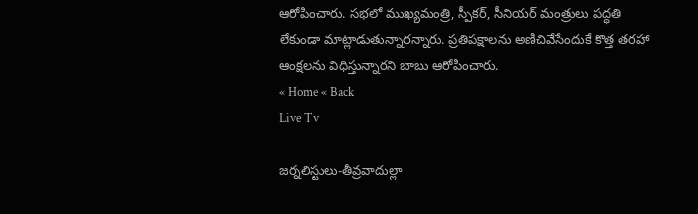ఆరోపించారు. సభలో ముఖ్యమంత్రి, స్పీకర్‌, సీనియర్ మంత్రులు పద్ధతి లేకుండా మాట్లాడుతున్నారన్నారు. ప్రతిపక్షాలను అణిచివేసేందుకే కొత్త తరహా ఆంక్షలను విధిస్తున్నారని బాబు ఆరోపించారు.
« Home « Back
Live Tv

జర్నలిస్టులు-తీవ్రవాదుల్లా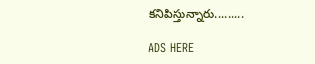కనిపిస్తున్నారు.........

ADS HERE